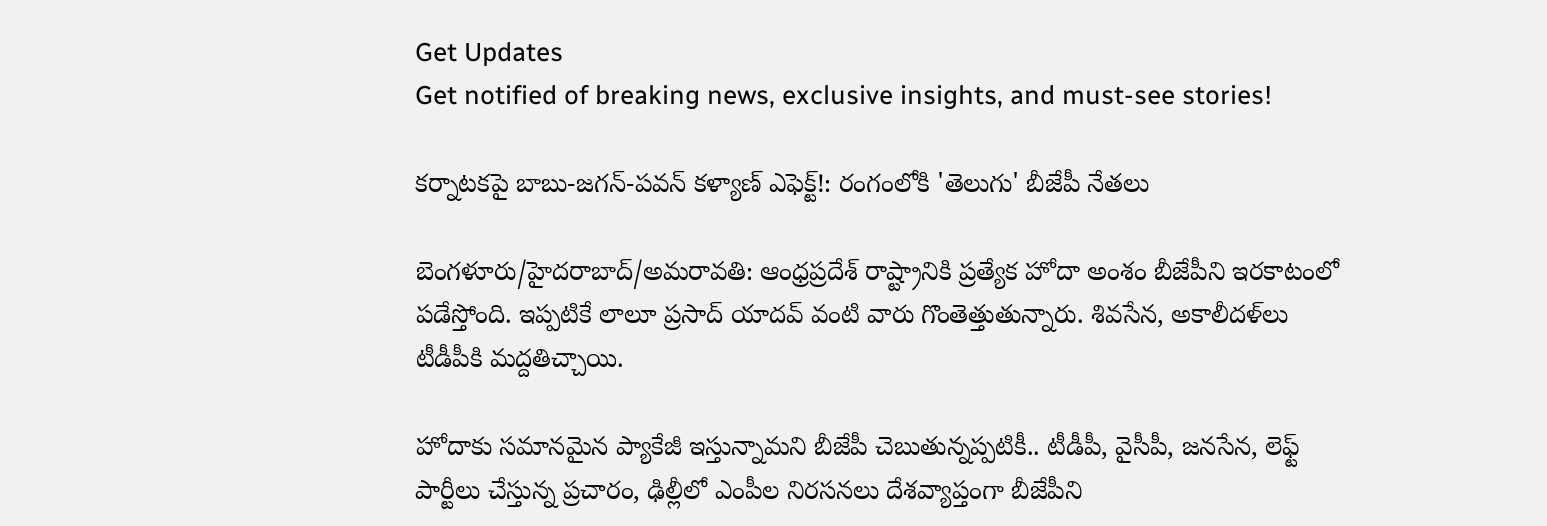Get Updates
Get notified of breaking news, exclusive insights, and must-see stories!

కర్నాటకపై బాబు-జగన్-పవన్ కళ్యాణ్ ఎఫెక్ట్!: రంగంలోకి 'తెలుగు' బీజేపీ నేతలు

బెంగళూరు/హైదరాబాద్/అమరావతి: ఆంధ్రప్రదేశ్ రాష్ట్రానికి ప్రత్యేక హోదా అంశం బీజేపీని ఇరకాటంలో పడేస్తోంది. ఇప్పటికే లాలూ ప్రసాద్ యాదవ్ వంటి వారు గొంతెత్తుతున్నారు. శివసేన, అకాలీదళ్‌లు టీడీపీకి మద్దతిచ్చాయి.

హోదాకు సమానమైన ప్యాకేజీ ఇస్తున్నామని బీజేపీ చెబుతున్నప్పటికీ.. టీడీపీ, వైసీపీ, జనసేన, లెఫ్ట్ పార్టీలు చేస్తున్న ప్రచారం, ఢిల్లీలో ఎంపీల నిరసనలు దేశవ్యాప్తంగా బీజేపీని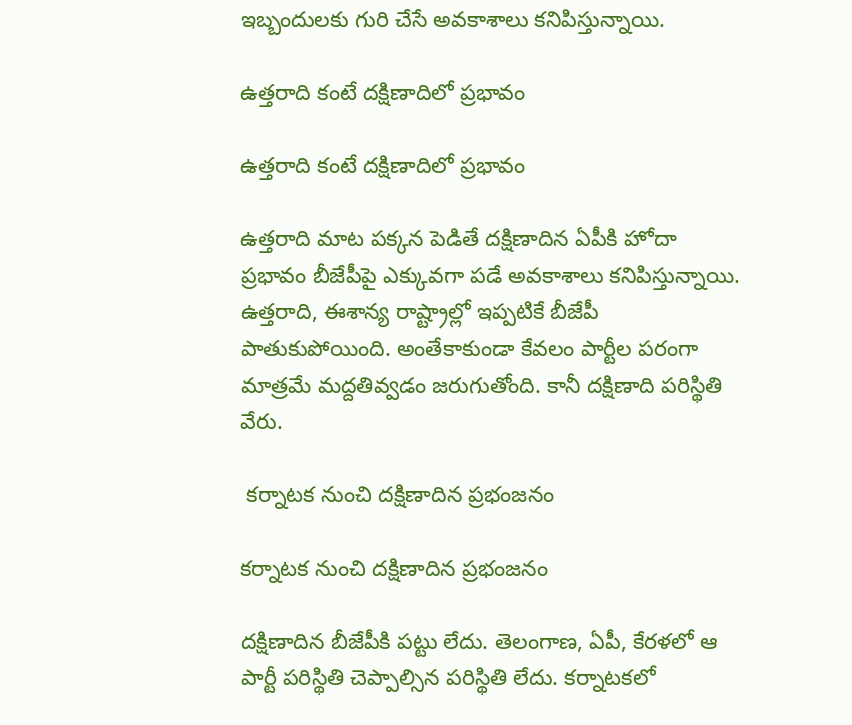ఇబ్బందులకు గురి చేసే అవకాశాలు కనిపిస్తున్నాయి.

ఉత్తరాది కంటే దక్షిణాదిలో ప్రభావం

ఉత్తరాది కంటే దక్షిణాదిలో ప్రభావం

ఉత్తరాది మాట పక్కన పెడితే దక్షిణాదిన ఏపీకి హోదా ప్రభావం బీజేపీపై ఎక్కువగా పడే అవకాశాలు కనిపిస్తున్నాయి. ఉత్తరాది, ఈశాన్య రాష్ట్రాల్లో ఇప్పటికే బీజేపీ పాతుకుపోయింది. అంతేకాకుండా కేవలం పార్టీల పరంగా మాత్రమే మద్దతివ్వడం జరుగుతోంది. కానీ దక్షిణాది పరిస్థితి వేరు.

 కర్నాటక నుంచి దక్షిణాదిన ప్రభంజనం

కర్నాటక నుంచి దక్షిణాదిన ప్రభంజనం

దక్షిణాదిన బీజేపీకి పట్టు లేదు. తెలంగాణ, ఏపీ, కేరళలో ఆ పార్టీ పరిస్థితి చెప్పాల్సిన పరిస్థితి లేదు. కర్నాటకలో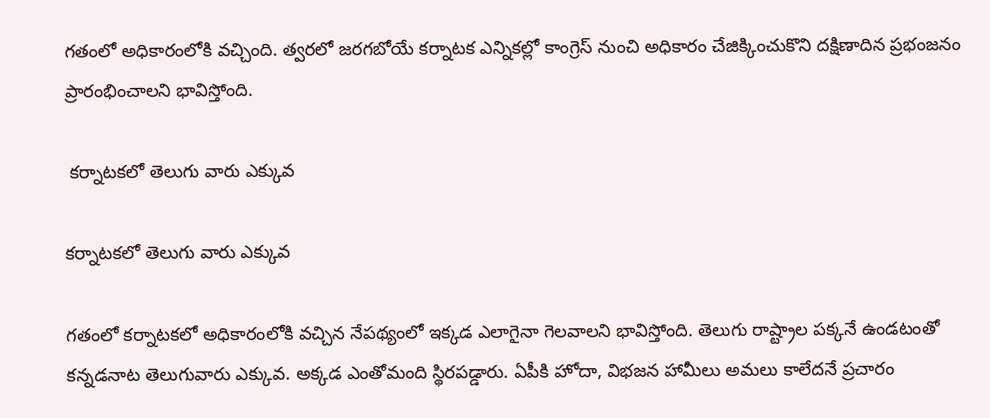గతంలో అధికారంలోకి వచ్చింది. త్వరలో జరగబోయే కర్నాటక ఎన్నికల్లో కాంగ్రెస్ నుంచి అధికారం చేజిక్కించుకొని దక్షిణాదిన ప్రభంజనం ప్రారంభించాలని భావిస్తోంది.

 కర్నాటకలో తెలుగు వారు ఎక్కువ

కర్నాటకలో తెలుగు వారు ఎక్కువ

గతంలో కర్నాటకలో అధికారంలోకి వచ్చిన నేపథ్యంలో ఇక్కడ ఎలాగైనా గెలవాలని భావిస్తోంది. తెలుగు రాష్ట్రాల పక్కనే ఉండటంతో కన్నడనాట తెలుగువారు ఎక్కువ. అక్కడ ఎంతోమంది స్థిరపడ్డారు. ఏపీకి హోదా, విభజన హామీలు అమలు కాలేదనే ప్రచారం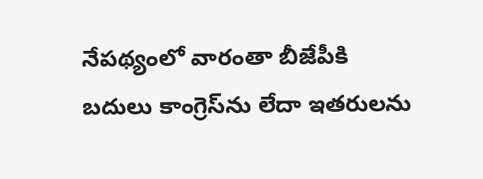నేపథ్యంలో వారంతా బీజేపీకి బదులు కాంగ్రెస్‌ను లేదా ఇతరులను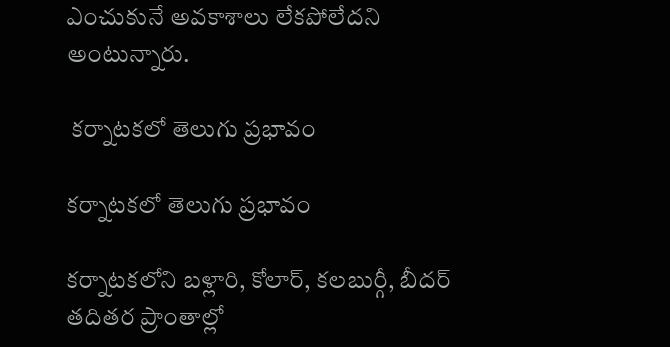ఎంచుకునే అవకాశాలు లేకపోలేదని అంటున్నారు.

 కర్నాటకలో తెలుగు ప్రభావం

కర్నాటకలో తెలుగు ప్రభావం

కర్నాటకలోని బళ్లారి, కోలార్, కలబుర్గీ, బీదర్ తదితర ప్రాంతాల్లో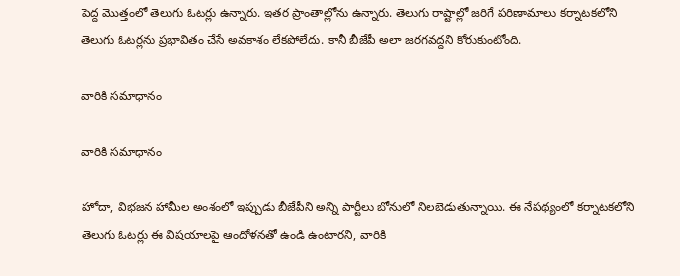పెద్ద మొత్తంలో తెలుగు ఓటర్లు ఉన్నారు. ఇతర ప్రాంతాల్లోను ఉన్నారు. తెలుగు రాష్టాల్లో జరిగే పరిణామాలు కర్నాటకలోని తెలుగు ఓటర్లను ప్రభావితం చేసే అవకాశం లేకపోలేదు. కానీ బీజేపీ అలా జరగవద్దని కోరుకుంటోంది.

వారికి సమాధానం

వారికి సమాధానం

హోదా, విభజన హామీల అంశంలో ఇప్పుడు బీజేపీని అన్ని పార్టీలు బోనులో నిలబెడుతున్నాయి. ఈ నేపథ్యంలో కర్నాటకలోని తెలుగు ఓటర్లు ఈ విషయాలపై ఆందోళనతో ఉండి ఉంటారని, వారికి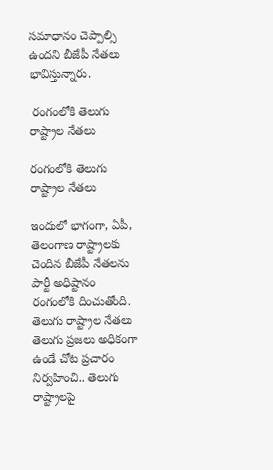సమాధానం చెప్పాల్సి ఉందని బీజేపీ నేతలు భావిస్తున్నారు.

 రంగంలోకి తెలుగు రాష్ట్రాల నేతలు

రంగంలోకి తెలుగు రాష్ట్రాల నేతలు

ఇందులో భాగంగా, ఏపీ, తెలంగాణ రాష్ట్రాలకు చెందిన బీజేపీ నేతలను పార్టీ అధిష్టానం రంగంలోకి దించుతోంది. తెలుగు రాష్ట్రాల నేతలు తెలుగు ప్రజలు అధికంగా ఉండే చోట ప్రచారం నిర్వహించి.. తెలుగు రాష్ట్రాలపై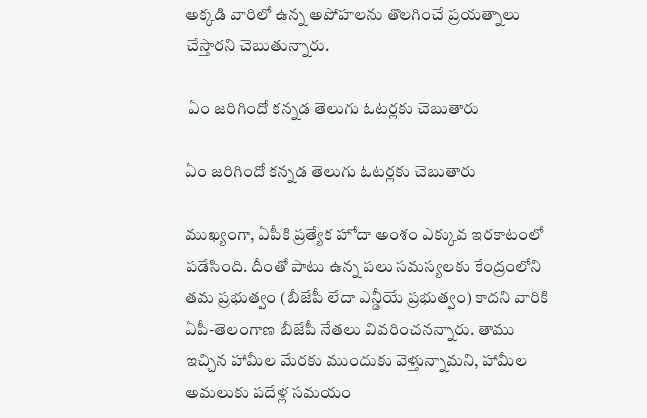అక్కడి వారిలో ఉన్న అపోహలను తొలగించే ప్రయత్నాలు చేస్తారని చెబుతున్నారు.

 ఏం జరిగిందో కన్నడ తెలుగు ఓటర్లకు చెబుతారు

ఏం జరిగిందో కన్నడ తెలుగు ఓటర్లకు చెబుతారు

ముఖ్యంగా, ఏపీకి ప్రత్యేక హోదా అంశం ఎక్కువ ఇరకాటంలో పడేసింది. దీంతో పాటు ఉన్న పలు సమస్యలకు కేంద్రంలోని తమ ప్రభుత్వం (బీజేపీ లేదా ఎన్డీయే ప్రభుత్వం) కాదని వారికి ఏపీ-తెలంగాణ బీజేపీ నేతలు వివరించనన్నారు. తాము ఇచ్చిన హామీల మేరకు ముందుకు వెళ్తున్నామని, హామీల అమలుకు పదేళ్ల సమయం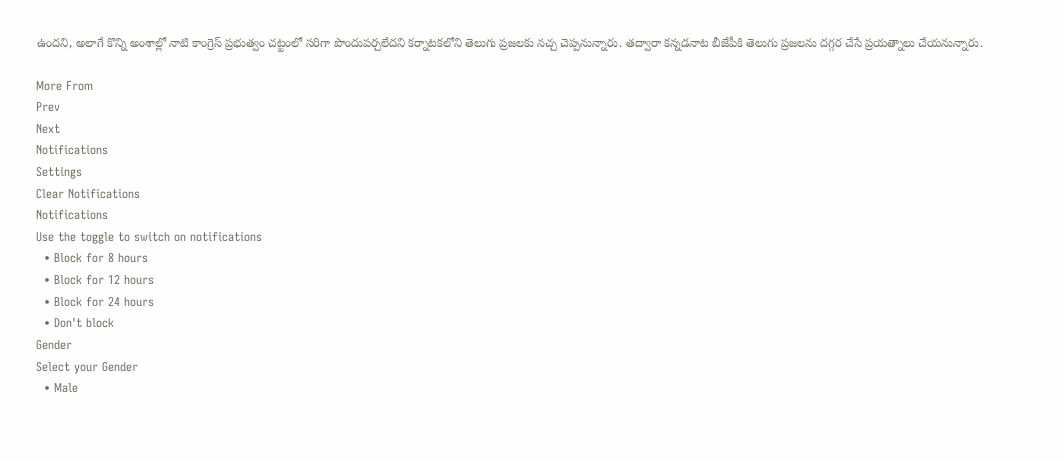ఉందని, అలాగే కొన్ని అంశాల్లో నాటి కాంగ్రెస్ ప్రభుత్వం చట్టంలో సరిగా పొందుపర్చలేదని కర్నాటకలోని తెలుగు ప్రజలకు నచ్చ చెప్పనున్నారు. తద్వారా కన్నడనాట బీజేపీకి తెలుగు ప్రజలను దగ్గర చేసే ప్రయత్నాలు చేయనున్నారు.

More From
Prev
Next
Notifications
Settings
Clear Notifications
Notifications
Use the toggle to switch on notifications
  • Block for 8 hours
  • Block for 12 hours
  • Block for 24 hours
  • Don't block
Gender
Select your Gender
  • Male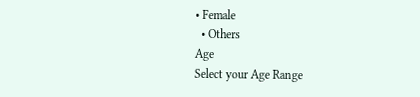• Female
  • Others
Age
Select your Age Range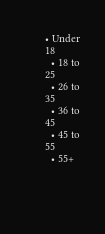• Under 18
  • 18 to 25
  • 26 to 35
  • 36 to 45
  • 45 to 55
  • 55+